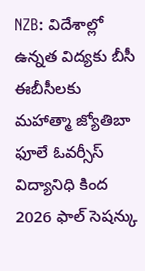NZB: విదేశాల్లో ఉన్నత విద్యకు బీసీ ఈబీసీలకు మహాత్మా జ్యోతిబా ఫూలే ఓవర్సీస్ విద్యానిధి కింద 2026 ఫాల్ సెషన్కు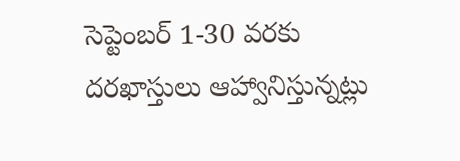సెప్టెంబర్ 1-30 వరకు దరఖాస్తులు ఆహ్వానిస్తున్నట్లు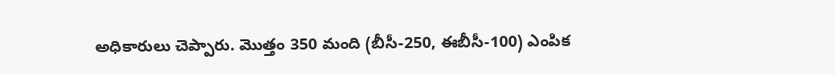అధికారులు చెప్పారు. మొత్తం 350 మంది (బీసీ-250, ఈబీసీ-100) ఎంపిక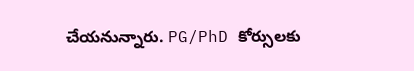చేయనున్నారు. PG/PhD కోర్సులకు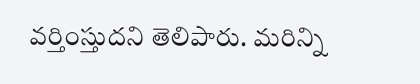వర్తింస్తుదని తెలిపారు. మరిన్ని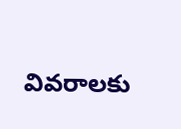వివరాలకు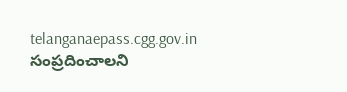telanganaepass.cgg.gov.in సంప్రదించాలని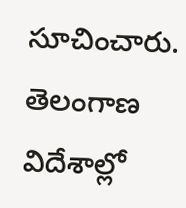సూచించారు.
తెలంగాణ
విదేశాల్లో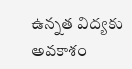ఉన్నత విద్యకు అవకాశం